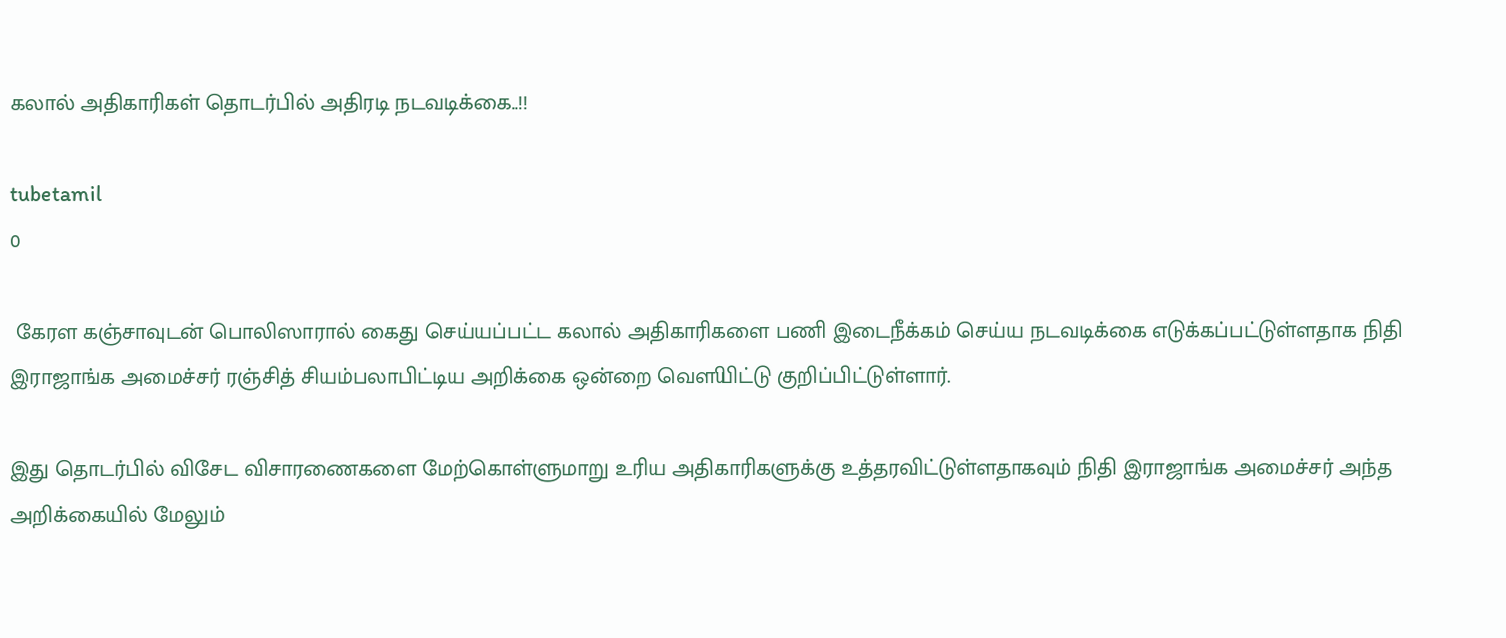கலால் அதிகாரிகள் தொடர்பில் அதிரடி நடவடிக்கை..!!

tubetamil
0

 கேரள கஞ்சாவுடன் பொலிஸாரால் கைது செய்யப்பட்ட கலால் அதிகாரிகளை பணி இடைநீக்கம் செய்ய நடவடிக்கை எடுக்கப்பட்டுள்ளதாக நிதி இராஜாங்க அமைச்சர் ரஞ்சித் சியம்பலாபிட்டிய அறிக்கை ஒன்றை வௌியிட்டு குறிப்பிட்டுள்ளார்.

இது தொடர்பில் விசேட விசாரணைகளை மேற்கொள்ளுமாறு உரிய அதிகாரிகளுக்கு உத்தரவிட்டுள்ளதாகவும் நிதி இராஜாங்க அமைச்சர் அந்த அறிக்கையில் மேலும்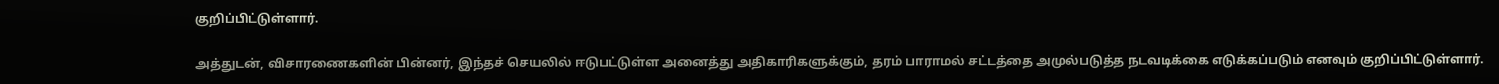குறிப்பிட்டுள்ளார்.

அத்துடன், விசாரணைகளின் பின்னர், இந்தச் செயலில் ஈடுபட்டுள்ள அனைத்து அதிகாரிகளுக்கும், தரம் பாராமல் சட்டத்தை அமுல்படுத்த நடவடிக்கை எடுக்கப்படும் எனவும் குறிப்பிட்டுள்ளார்.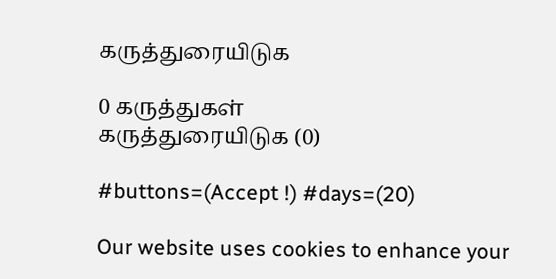கருத்துரையிடுக

0 கருத்துகள்
கருத்துரையிடுக (0)

#buttons=(Accept !) #days=(20)

Our website uses cookies to enhance your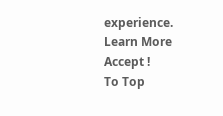experience. Learn More
Accept !
To Top